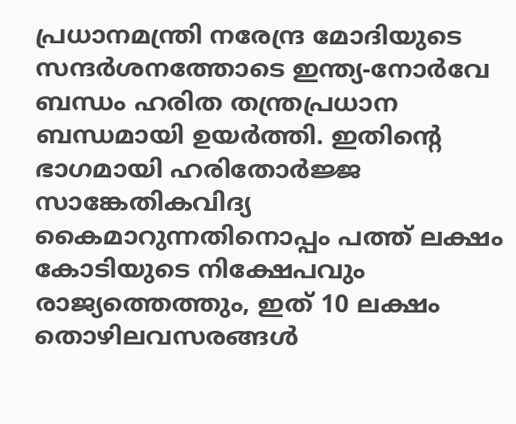പ്രധാനമന്ത്രി നരേന്ദ്ര മോദിയുടെ സന്ദർശനത്തോടെ ഇന്ത്യ-നോർവേ ബന്ധം ഹരിത തന്ത്രപ്രധാന ബന്ധമായി ഉയർത്തി. ഇതിന്റെ ഭാഗമായി ഹരിതോർജ്ജ സാങ്കേതികവിദ്യ കൈമാറുന്നതിനൊപ്പം പത്ത് ലക്ഷം കോടിയുടെ നിക്ഷേപവും രാജ്യത്തെത്തും, ഇത് 10 ലക്ഷം തൊഴിലവസരങ്ങൾ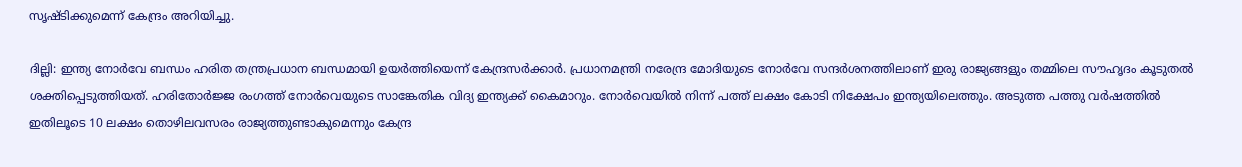സൃഷ്ടിക്കുമെന്ന് കേന്ദ്രം അറിയിച്ചു.

ദില്ലി: ഇന്ത്യ നോർവേ ബന്ധം ഹരിത തന്ത്രപ്രധാന ബന്ധമായി ഉയർത്തിയെന്ന് കേന്ദ്രസർക്കാർ. പ്രധാനമന്ത്രി നരേന്ദ്ര മോദിയുടെ നോർവേ സന്ദർശനത്തിലാണ് ഇരു രാജ്യങ്ങളും തമ്മിലെ സൗഹൃദം കൂടുതൽ ശക്തിപ്പെടുത്തിയത്. ഹരിതോർജ്ജ രംഗത്ത് നോർവെയുടെ സാങ്കേതിക വിദ്യ ഇന്ത്യക്ക് കൈമാറും. നോർവെയിൽ നിന്ന് പത്ത് ലക്ഷം കോടി നിക്ഷേപം ഇന്ത്യയിലെത്തും. അടുത്ത പത്തു വർഷത്തിൽ ഇതിലൂടെ 10 ലക്ഷം തൊഴിലവസരം രാജ്യത്തുണ്ടാകുമെന്നും കേന്ദ്ര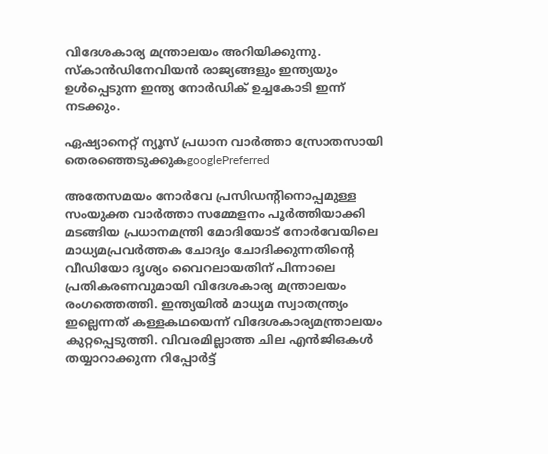വിദേശകാര്യ മന്ത്രാലയം അറിയിക്കുന്നു. സ്‌കാൻഡിനേവിയൻ രാജ്യങ്ങളും ഇന്ത്യയും ഉൾപ്പെടുന്ന ഇന്ത്യ നോർഡിക് ഉച്ചകോടി ഇന്ന് നടക്കും.

ഏഷ്യാനെറ്റ് ന്യൂസ് പ്രധാന വാർത്താ സ്രോതസായി തെരഞ്ഞെടുക്കുകgooglePreferred

അതേസമയം നോർവേ പ്രസിഡൻ്റിനൊപ്പമുള്ള സംയുക്ത വാർത്താ സമ്മേളനം പൂർത്തിയാക്കി മടങ്ങിയ പ്രധാനമന്ത്രി മോദിയോട് നോർവേയിലെ മാധ്യമപ്രവർത്തക ചോദ്യം ചോദിക്കുന്നതിൻ്റെ വീഡിയോ ദൃശ്യം വൈറലായതിന് പിന്നാലെ പ്രതികരണവുമായി വിദേശകാര്യ മന്ത്രാലയം രംഗത്തെത്തി. ഇന്ത്യയിൽ മാധ്യമ സ്വാതന്ത്ര്യം ഇല്ലെന്നത് കള്ളകഥയെന്ന് വിദേശകാര്യമന്ത്രാലയം കുറ്റപ്പെടുത്തി. വിവരമില്ലാത്ത ചില എൻജിഒകൾ തയ്യാറാക്കുന്ന റിപ്പോർട്ട്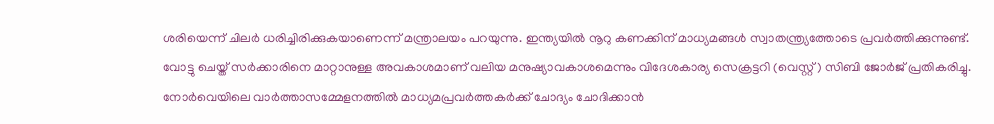ശരിയെന്ന് ചിലർ ധരിച്ചിരിക്കുകയാണെന്ന് മന്ത്രാലയം പറയുന്നു. ഇന്ത്യയിൽ നൂറു കണക്കിന് മാധ്യമങ്ങൾ സ്വാതന്ത്ര്യത്തോടെ പ്രവർത്തിക്കുന്നുണ്ട്. വോട്ടു ചെയ്ത് സർക്കാരിനെ മാറ്റാനുള്ള അവകാശമാണ് വലിയ മനുഷ്യാവകാശമെന്നും വിദേശകാര്യ സെക്രട്ടറി (വെസ്റ്റ്) സിബി ജോർജ് പ്രതികരിച്ചു. നോർവെയിലെ വാർത്താസമ്മേളനത്തിൽ മാധ്യമപ്രവർത്തകർക്ക് ചോദ്യം ചോദിക്കാൻ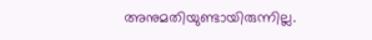അനുമതിയുണ്ടായിരുന്നില്ല.